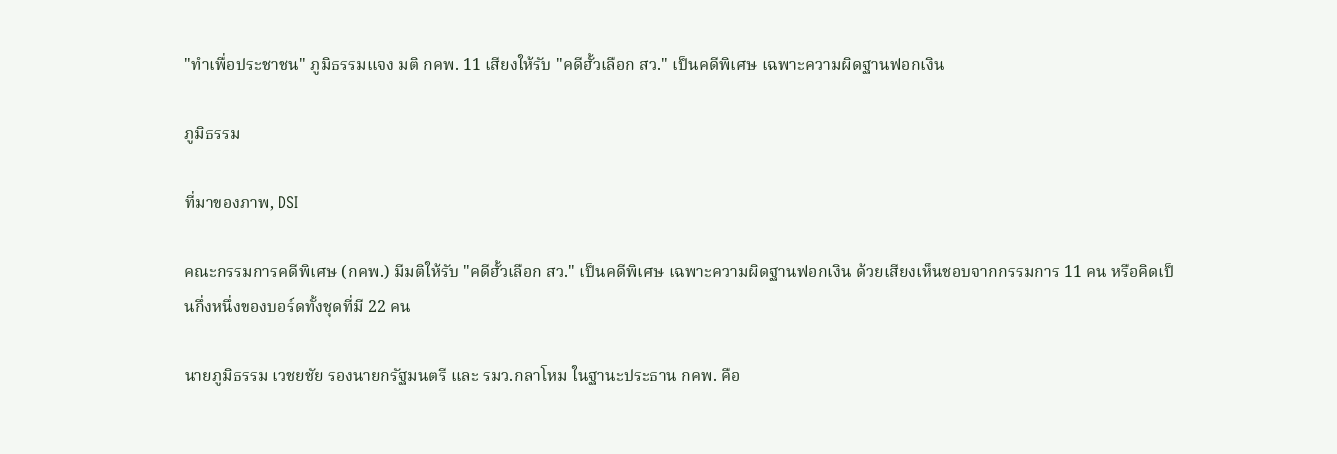"ทำเพื่อประชาชน" ภูมิธรรมแจง มติ กคพ. 11 เสียงให้รับ "คดีฮั้วเลือก สว." เป็นคดีพิเศษ เฉพาะความผิดฐานฟอกเงิน

ภูมิธรรม

ที่มาของภาพ, DSI

คณะกรรมการคดีพิเศษ (กคพ.) มีมติให้รับ "คดีฮั้วเลือก สว." เป็นคดีพิเศษ เฉพาะความผิดฐานฟอกเงิน ด้วยเสียงเห็นชอบจากกรรมการ 11 คน หรือคิดเป็นกึ่งหนึ่งของบอร์ดทั้งชุดที่มี 22 คน

นายภูมิธรรม เวชยชัย รองนายกรัฐมนตรี และ รมว.กลาโหม ในฐานะประธาน กคพ. คือ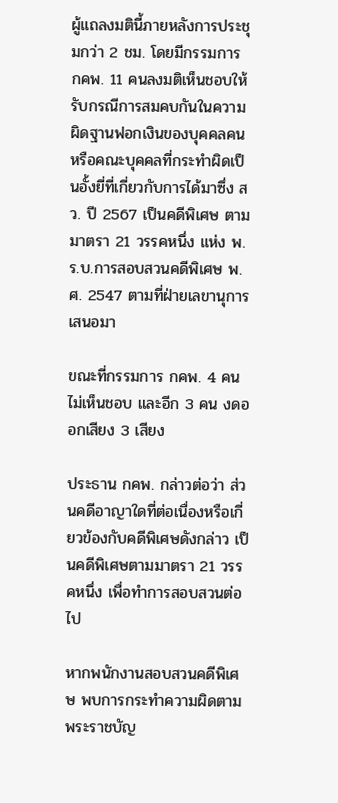ผู้แถลงมตินี้ภายหลังการประชุมกว่า 2 ชม. โดยมีกรรมการ กคพ. 11 คนลงมติเห็นชอบให้รับกรณีการสมคบกันในความผิดฐานฟอกเงินของบุคคลคน หรือคณะบุคคลที่กระทำผิดเป็นอั้งยี่ที่เกี่ยวกับการได้มาซึ่ง สว. ปี 2567 เป็นคดีพิเศษ ตามมาตรา 21 วรรคหนึ่ง แห่ง พ.ร.บ.การสอบสวนคดีพิเศษ พ.ศ. 2547 ตามที่ฝ่ายเลขานุการเสนอมา

ขณะที่กรรมการ กคพ. 4 คน ไม่เห็นชอบ และอีก 3 คน งดออกเสียง 3 เสียง

ประธาน กคพ. กล่าวต่อว่า ส่วนคดีอาญาใดที่ต่อเนื่องหรือเกี่ยวข้องกับคดีพิเศษดังกล่าว เป็นคดีพิเศษตามมาตรา 21 วรรคหนึ่ง เพื่อทำการสอบสวนต่อไป

หากพนักงานสอบสวนคดีพิเศษ พบการกระทำความผิดตามพระราชบัญ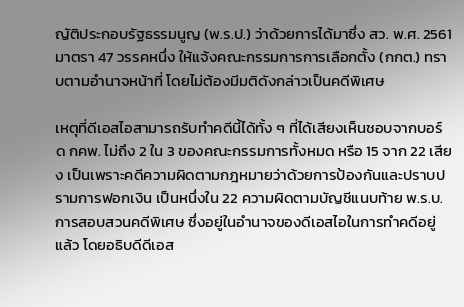ญัติประกอบรัฐธรรมนูญ (พ.ร.ป.) ว่าด้วยการได้มาซึ่ง สว. พ.ศ. 2561 มาตรา 47 วรรคหนึ่ง ให้แจ้งคณะกรรมการการเลือกตั้ง (กกต.) ทราบตามอำนาจหน้าที่ โดยไม่ต้องมีมติดังกล่าวเป็นคดีพิเศษ

เหตุที่ดีเอสไอสามารถรับทำคดีนี้ได้ทั้ง ๆ ที่ได้เสียงเห็นชอบจากบอร์ด กคพ. ไม่ถึง 2 ใน 3 ของคณะกรรมการทั้งหมด หรือ 15 จาก 22 เสียง เป็นเพราะคดีความผิดตามกฎหมายว่าด้วยการป้องกันและปราบปรามการฟอกเงิน เป็นหนึ่งใน 22 ความผิดตามบัญชีแนบท้าย พ.ร.บ.การสอบสวนคดีพิเศษ ซึ่งอยู่ในอำนาจของดีเอสไอในการทำคดีอยู่แล้ว โดยอธิบดีดีเอส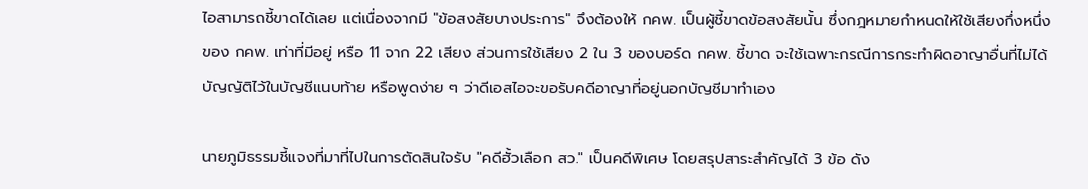ไอสามารถชี้ขาดได้เลย แต่เนื่องจากมี "ข้อสงสัยบางประการ" จึงต้องให้ กคพ. เป็นผู้ชี้ขาดข้อสงสัยนั้น ซึ่งกฎหมายกำหนดให้ใช้เสียงกึ่งหนึ่งของ กคพ. เท่าที่มีอยู่ หรือ 11 จาก 22 เสียง ส่วนการใช้เสียง 2 ใน 3 ของบอร์ด กคพ. ชี้ขาด จะใช้เฉพาะกรณีการกระทำผิดอาญาอื่นที่ไม่ได้บัญญัติไว้ในบัญชีแนบท้าย หรือพูดง่าย ๆ ว่าดีเอสไอจะขอรับคดีอาญาที่อยู่นอกบัญชีมาทำเอง

นายภูมิธรรมชี้แจงที่มาที่ไปในการตัดสินใจรับ "คดีฮั้วเลือก สว." เป็นคดีพิเศษ โดยสรุปสาระสำคัญได้ 3 ข้อ ดัง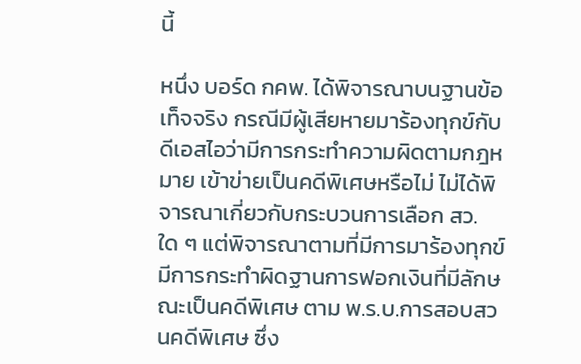นี้

หนึ่ง บอร์ด กคพ. ได้พิจารณาบนฐานข้อเท็จจริง กรณีมีผู้เสียหายมาร้องทุกข์กับดีเอสไอว่ามีการกระทำความผิดตามกฎหมาย เข้าข่ายเป็นคดีพิเศษหรือไม่ ไม่ได้พิจารณาเกี่ยวกับกระบวนการเลือก สว. ใด ๆ แต่พิจารณาตามที่มีการมาร้องทุกข์ มีการกระทำผิดฐานการฟอกเงินที่มีลักษณะเป็นคดีพิเศษ ตาม พ.ร.บ.การสอบสวนคดีพิเศษ ซึ่ง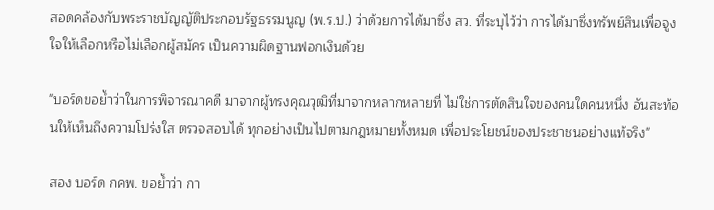สอดคล้องกับพระราชบัญญัติประกอบรัฐธรรมนูญ (พ.ร.ป.) ว่าด้วยการได้มาซึ่ง สว. ที่ระบุไว้ว่า การได้มาซึ่งทรัพย์สินเพื่อจูงใจให้เลือกหรือไม่เลือกผู้สมัคร เป็นความผิดฐานฟอกเงินด้วย

"บอร์ดขอย้ำว่าในการพิจารณาคดี มาจากผู้ทรงคุณวุฒิที่มาจากหลากหลายที่ ไม่ใช่การตัดสินใจของคนใดคนหนึ่ง อันสะท้อนให้เห็นถึงความโปร่งใส ตรวจสอบได้ ทุกอย่างเป็นไปตามกฎหมายทั้งหมด เพื่อประโยชน์ของประชาชนอย่างแท้จริง"

สอง บอร์ด กคพ. ขอย้ำว่า กา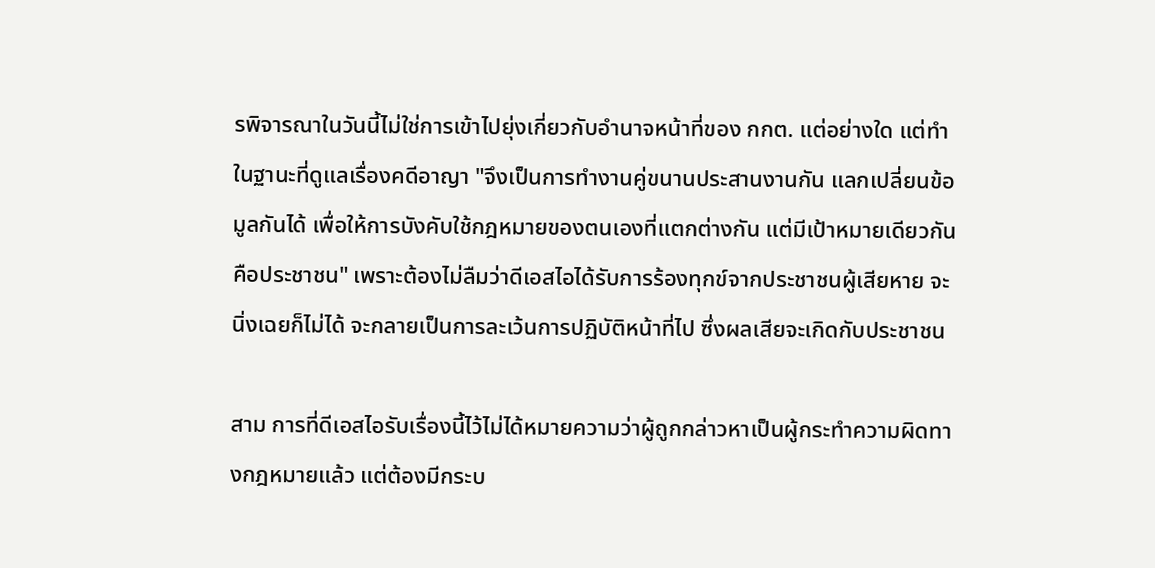รพิจารณาในวันนี้ไม่ใช่การเข้าไปยุ่งเกี่ยวกับอำนาจหน้าที่ของ กกต. แต่อย่างใด แต่ทำในฐานะที่ดูแลเรื่องคดีอาญา "จึงเป็นการทำงานคู่ขนานประสานงานกัน แลกเปลี่ยนข้อมูลกันได้ เพื่อให้การบังคับใช้กฎหมายของตนเองที่แตกต่างกัน แต่มีเป้าหมายเดียวกันคือประชาชน" เพราะต้องไม่ลืมว่าดีเอสไอได้รับการร้องทุกข์จากประชาชนผู้เสียหาย จะนิ่งเฉยก็ไม่ได้ จะกลายเป็นการละเว้นการปฏิบัติหน้าที่ไป ซึ่งผลเสียจะเกิดกับประชาชน

สาม การที่ดีเอสไอรับเรื่องนี้ไว้ไม่ได้หมายความว่าผู้ถูกกล่าวหาเป็นผู้กระทำความผิดทางกฎหมายแล้ว แต่ต้องมีกระบ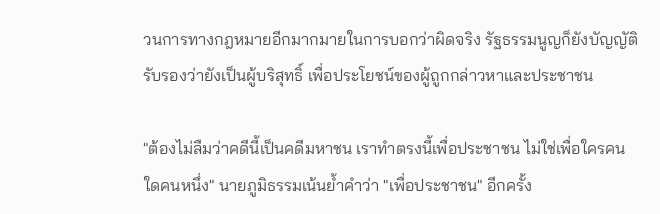วนการทางกฎหมายอีกมากมายในการบอกว่าผิดจริง รัฐธรรมนูญก็ยังบัญญัติรับรองว่ายังเป็นผู้บริสุทธิ์ เพื่อประโยชน์ของผู้ถูกกล่าวหาและประชาชน

"ต้องไม่ลืมว่าคดีนี้เป็นคดีมหาชน เราทำตรงนี้เพื่อประชาชน ไม่ใช่เพื่อใครคนใดคนหนึ่ง" นายภูมิธรรมเน้นย้ำคำว่า "เพื่อประชาชน" อีกครั้ง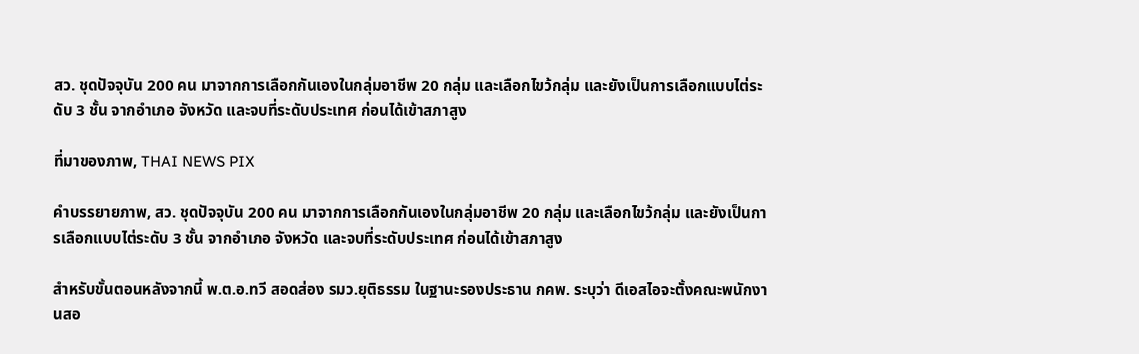สว. ชุดปัจจุบัน 200 คน มาจากการเลือกกันเองในกลุ่มอาชีพ 20 กลุ่ม และเลือกไขว้กลุ่ม และยังเป็นการเลือกแบบไต่ระดับ 3 ชั้น จากอำเภอ จังหวัด และจบที่ระดับประเทศ ก่อนได้เข้าสภาสูง

ที่มาของภาพ, THAI NEWS PIX

คำบรรยายภาพ, สว. ชุดปัจจุบัน 200 คน มาจากการเลือกกันเองในกลุ่มอาชีพ 20 กลุ่ม และเลือกไขว้กลุ่ม และยังเป็นการเลือกแบบไต่ระดับ 3 ชั้น จากอำเภอ จังหวัด และจบที่ระดับประเทศ ก่อนได้เข้าสภาสูง

สำหรับขั้นตอนหลังจากนี้ พ.ต.อ.ทวี สอดส่อง รมว.ยุติธรรม ในฐานะรองประธาน กคพ. ระบุว่า ดีเอสไอจะตั้งคณะพนักงานสอ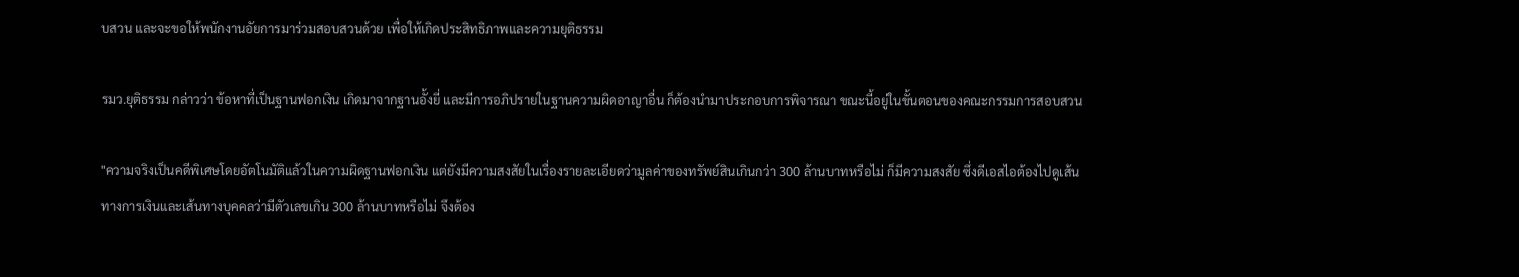บสวน และจะขอให้พนักงานอัยการมาร่วมสอบสวนด้วย เพื่อให้เกิดประสิทธิภาพและความยุติธรรม

รมว.ยุติธรรม กล่าวว่า ข้อหาที่เป็นฐานฟอกเงิน เกิดมาจากฐานอั้งยี่ และมีการอภิปรายในฐานความผิดอาญาอื่น ก็ต้องนำมาประกอบการพิจารณา ขณะนี้อยู่ในขั้นตอนของคณะกรรมการสอบสวน

"ความจริงเป็นคดีพิเศษโดยอัตโนมัติแล้วในความผิดฐานฟอกเงิน แต่ยังมีความสงสัยในเรื่องรายละเอียดว่ามูลค่าของทรัพย์สินเกินกว่า 300 ล้านบาทหรือไม่ ก็มีความสงสัย ซึ่งดีเอสไอต้องไปดูเส้นทางการเงินและเส้นทางบุคคลว่ามีตัวเลขเกิน 300 ล้านบาทหรือไม่ จึงต้อง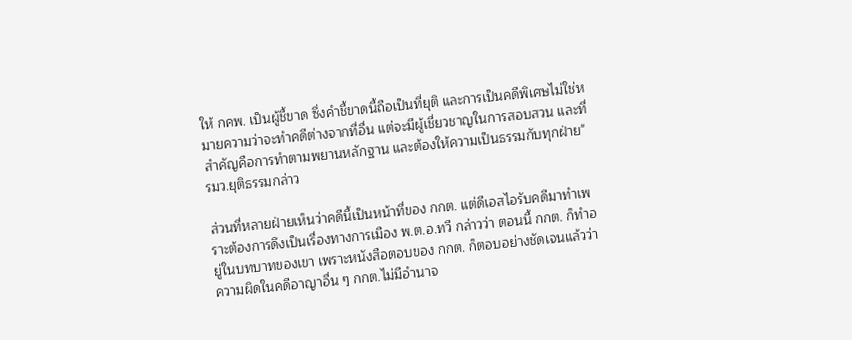ให้ กคพ. เป็นผู้ชี้ขาด ซึ่งคำชี้ขาดนี้ถือเป็นที่ยุติ และการเป็นคดีพิเศษไม่ใช่หมายความว่าจะทำคดีต่างจากที่อื่น แต่จะมีผู้เชี่ยวชาญในการสอบสวน และที่สำคัญคือการทำตามพยานหลักฐาน และต้องให้ความเป็นธรรมกับทุกฝ่าย" รมว.ยุติธรรมกล่าว

ส่วนที่หลายฝ่ายเห็นว่าคดีนี้เป็นหน้าที่ของ กกต. แต่ดีเอสไอรับคดีมาทำเพราะต้องการดึงเป็นเรื่องทางการเมือง พ.ต.อ.ทวี กล่าวว่า ตอนนี้ กกต. ก็ทำอยู่ในบทบาทของเขา เพราะหนังสือตอบของ กกต. ก็ตอบอย่างชัดเจนแล้วว่าความผิดในคดีอาญาอื่น ๆ กกต.ไม่มีอำนาจ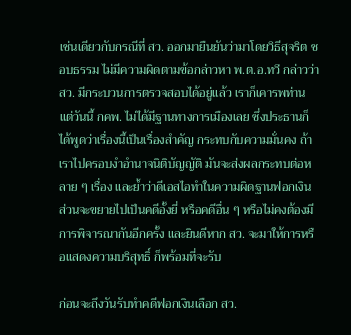เช่นเดียวกับกรณีที่ สว. ออกมายืนยันว่ามาโดยวิธีสุจริต ชอบธรรม ไม่มีความผิดตามข้อกล่าวหา พ.ต.อ.ทวี กล่าวว่า สว. มีกระบวนการตรวจสอบได้อยู่แล้ว เราก็เคารพท่าน แต่วันนี้ กคพ. ไม่ได้มีฐานทางการเมืองเลย ซึ่งประธานก็ได้พูดว่าเรื่องนี้เป็นเรื่องสำคัญ กระทบกับความมั่นคง ถ้าเราไปครอบงำอำนาจนิติบัญญัติ มันจะส่งผลกระทบต่อหลาย ๆ เรื่อง และย้ำว่าดีเอสไอทำในความผิดฐานฟอกเงิน ส่วนจะขยายไปเป็นคดีอั้งยี่ หรือคดีอื่น ๆ หรือไม่คงต้องมีการพิจารณากันอีกครั้ง และยินดีหาก สว. จะมาให้การหรือแสดงความบริสุทธิ์ ก็พร้อมที่จะรับ

ก่อนจะถึงวันรับทำคดีฟอกเงินเลือก สว.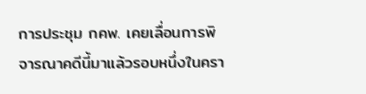การประชุม กคพ. เคยเลื่อนการพิจารณาคดีนี้มาแล้วรอบหนึ่งในครา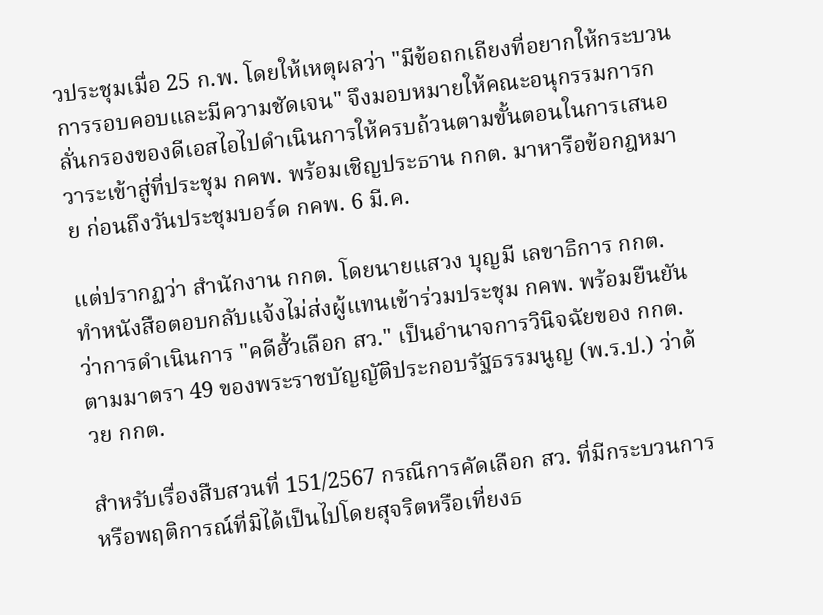วประชุมเมื่อ 25 ก.พ. โดยให้เหตุผลว่า "มีข้อถกเถียงที่อยากให้กระบวนการรอบคอบและมีความชัดเจน" จึงมอบหมายให้คณะอนุกรรมการกลั่นกรองของดีเอสไอไปดำเนินการให้ครบถ้วนตามขั้นตอนในการเสนอวาระเข้าสู่ที่ประชุม กคพ. พร้อมเชิญประธาน กกต. มาหารือข้อกฎหมาย ก่อนถึงวันประชุมบอร์ด กคพ. 6 มี.ค.

แต่ปรากฏว่า สำนักงาน กกต. โดยนายแสวง บุญมี เลขาธิการ กกต. ทำหนังสือตอบกลับแจ้งไม่ส่งผู้แทนเข้าร่วมประชุม กคพ. พร้อมยืนยันว่าการดำเนินการ "คดีฮั้วเลือก สว." เป็นอำนาจการวินิจฉัยของ กกต. ตามมาตรา 49 ของพระราชบัญญัติประกอบรัฐธรรมนูญ (พ.ร.ป.) ว่าด้วย กกต.

สำหรับเรื่องสืบสวนที่ 151/2567 กรณีการคัดเลือก สว. ที่มีกระบวนการหรือพฤติการณ์ที่มิได้เป็นไปโดยสุจริตหรือเที่ยงธ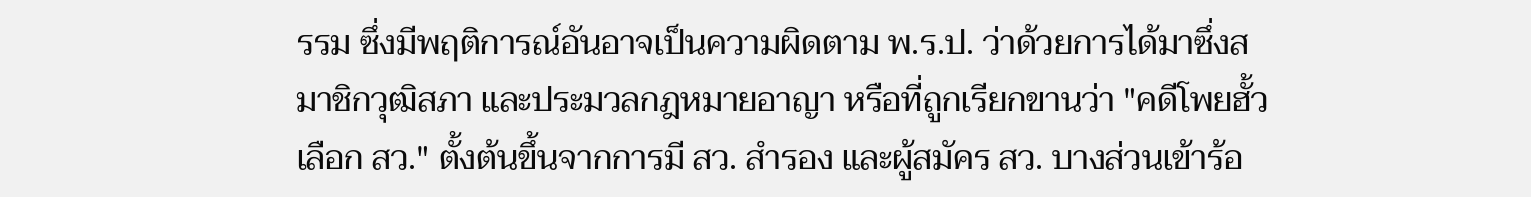รรม ซึ่งมีพฤติการณ์อันอาจเป็นความผิดตาม พ.ร.ป. ว่าด้วยการได้มาซึ่งสมาชิกวุฒิสภา และประมวลกฎหมายอาญา หรือที่ถูกเรียกขานว่า "คดีโพยฮั้วเลือก สว." ตั้งต้นขึ้นจากการมี สว. สำรอง และผู้สมัคร สว. บางส่วนเข้าร้อ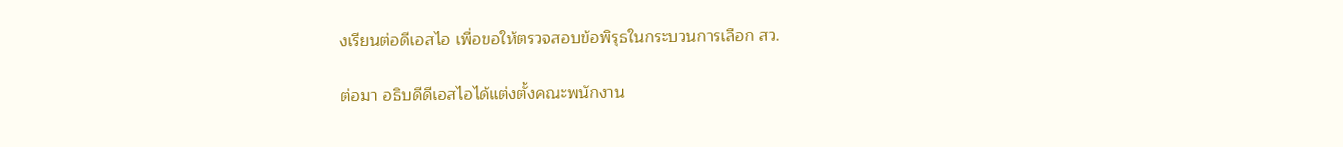งเรียนต่อดีเอสไอ เพื่อขอให้ตรวจสอบข้อพิรุธในกระบวนการเลือก สว.

ต่อมา อธิบดีดีเอสไอได้แต่งตั้งคณะพนักงาน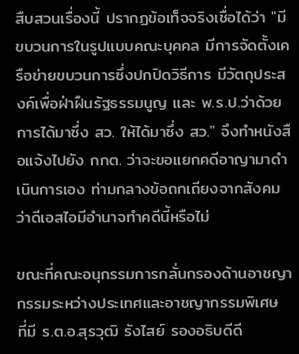สืบสวนเรื่องนี้ ปรากฏข้อเท็จจริงเชื่อได้ว่า "มีขบวนการในรูปแบบคณะบุคคล มีการจัดตั้งเครือข่ายขบวนการซึ่งปกปิดวิธีการ มีวัตถุประสงค์เพื่อฝ่าฝืนรัฐธรรมนูญ และ พ.ร.ป.ว่าด้วยการได้มาซึ่ง สว. ให้ได้มาซึ่ง สว." จึงทำหนังสือแจ้งไปยัง กกต. ว่าจะขอแยกคดีอาญามาดำเนินการเอง ท่ามกลางข้อถกเถียงจากสังคมว่าดีเอสไอมีอำนาจทำคดีนี้หรือไม่

ขณะที่คณะอนุกรรมการกลั่นกรองด้านอาชญากรรมระหว่างประเทศและอาชญากรรมพิเศษ ที่มี ร.ต.อ.สุรวุฒิ รังไสย์ รองอธิบดีดี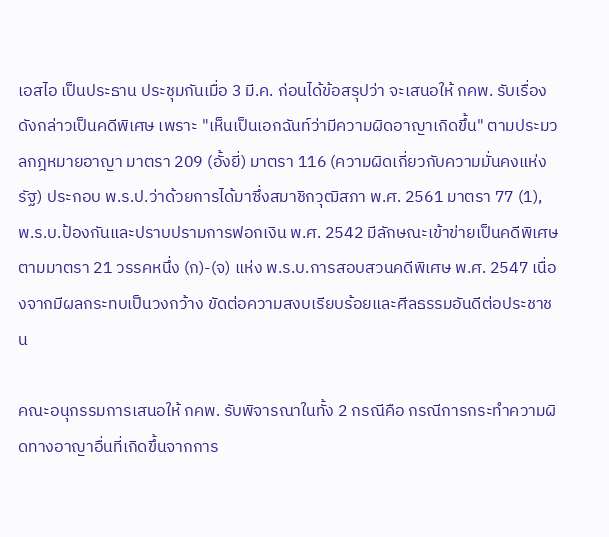เอสไอ เป็นประธาน ประชุมกันเมื่อ 3 มี.ค. ก่อนได้ข้อสรุปว่า จะเสนอให้ กคพ. รับเรื่องดังกล่าวเป็นคดีพิเศษ เพราะ "เห็นเป็นเอกฉันท์ว่ามีความผิดอาญาเกิดขึ้น" ตามประมวลกฎหมายอาญา มาตรา 209 (อั้งยี่) มาตรา 116 (ความผิดเกี่ยวกับความมั่นคงแห่งรัฐ) ประกอบ พ.ร.ป.ว่าด้วยการได้มาซึ่งสมาชิกวุฒิสภา พ.ศ. 2561 มาตรา 77 (1), พ.ร.บ.ป้องกันและปราบปรามการฟอกเงิน พ.ศ. 2542 มีลักษณะเข้าข่ายเป็นคดีพิเศษ ตามมาตรา 21 วรรคหนึ่ง (ก)-(จ) แห่ง พ.ร.บ.การสอบสวนคดีพิเศษ พ.ศ. 2547 เนื่องจากมีผลกระทบเป็นวงกว้าง ขัดต่อความสงบเรียบร้อยและศีลธรรมอันดีต่อประชาชน

คณะอนุกรรมการเสนอให้ กคพ. รับพิจารณาในทั้ง 2 กรณีคือ กรณีการกระทำความผิดทางอาญาอื่นที่เกิดขึ้นจากการ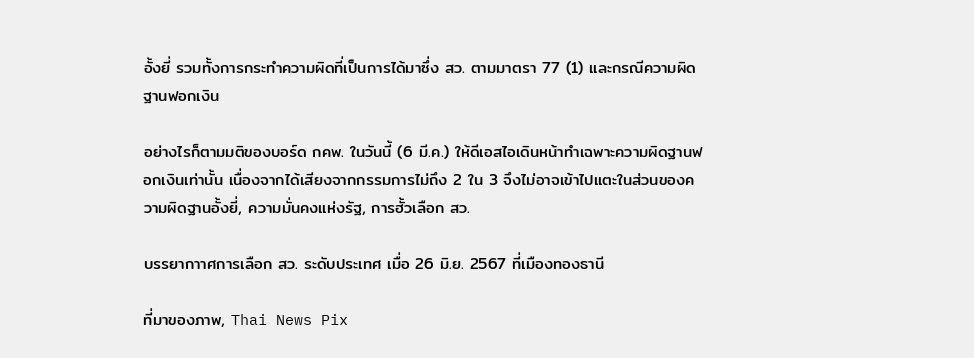อั้งยี่ รวมทั้งการกระทำความผิดที่เป็นการได้มาซึ่ง สว. ตามมาตรา 77 (1) และกรณีความผิดฐานฟอกเงิน

อย่างไรก็ตามมติของบอร์ด กคพ. ในวันนี้ (6 มี.ค.) ให้ดีเอสไอเดินหน้าทำเฉพาะความผิดฐานฟอกเงินเท่านั้น เนื่องจากได้เสียงจากกรรมการไม่ถึง 2 ใน 3 จึงไม่อาจเข้าไปแตะในส่วนของความผิดฐานอั้งยี่, ความมั่นคงแห่งรัฐ, การฮั้วเลือก สว.

บรรยากาาศการเลือก สว. ระดับประเทศ เมื่อ 26 มิ.ย. 2567 ที่เมืองทองธานี

ที่มาของภาพ, Thai News Pix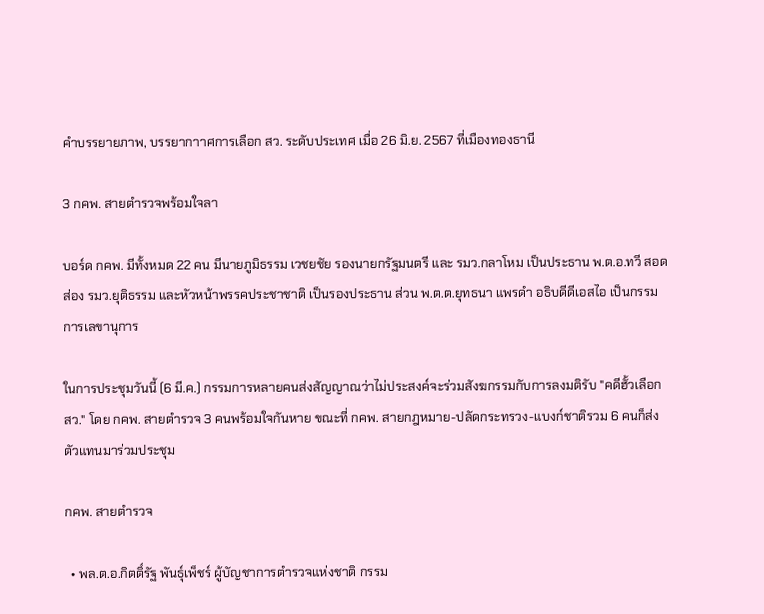คำบรรยายภาพ, บรรยากาาศการเลือก สว. ระดับประเทศ เมื่อ 26 มิ.ย. 2567 ที่เมืองทองธานี

3 กคพ. สายตำรวจพร้อมใจลา

บอร์ด กคพ. มีทั้งหมด 22 คน มีนายภูมิธรรม เวชยชัย รองนายกรัฐมนตรี และ รมว.กลาโหม เป็นประธาน พ.ต.อ.ทวี สอดส่อง รมว.ยุติธรรม และหัวหน้าพรรคประชาชาติ เป็นรองประธาน ส่วน พ.ต.ต.ยุทธนา แพรดำ อธิบดีดีเอสไอ เป็นกรรมการเลขานุการ

ในการประชุมวันนี้ (6 มี.ค.) กรรมการหลายคนส่งสัญญาณว่าไม่ประสงค์จะร่วมสังฆกรรมกับการลงมติรับ "คดีฮั้วเลือก สว." โดย กคพ. สายตำรวจ 3 คนพร้อมใจกันหาย ขณะที่ กคพ. สายกฎหมาย-ปลัดกระทรวง-แบงก์ชาติรวม 6 คนก็ส่งตัวแทนมาร่วมประชุม

กคพ. สายตำรวจ

  • พล.ต.อ.กิตติ์รัฐ พันธุ์เพ็ชร์ ผู้บัญชาการตำรวจแห่งชาติ กรรม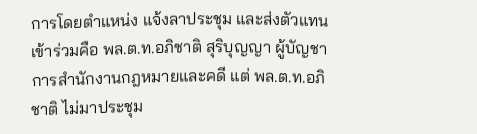การโดยตำแหน่ง แจ้งลาประชุม และส่งตัวแทนเข้าร่วมคือ พล.ต.ท.อภิชาติ สุริบุญญา ผู้บัญชาการสำนักงานกฎหมายและคดี แต่ พล.ต.ท.อภิชาติ ไม่มาประชุม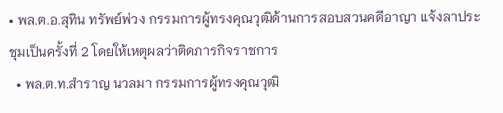• พล.ต.อ.สุทิน ทรัพย์พ่วง กรรมการผู้ทรงคุณวุฒิด้านการสอบสวนคดีอาญา แจ้งลาประชุมเป็นครั้งที่ 2 โดยให้เหตุผลว่าติดภารกิจราชการ
  • พล.ต.ท.สำราญ นวลมา กรรมการผู้ทรงคุณวุฒิ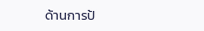ด้านการป้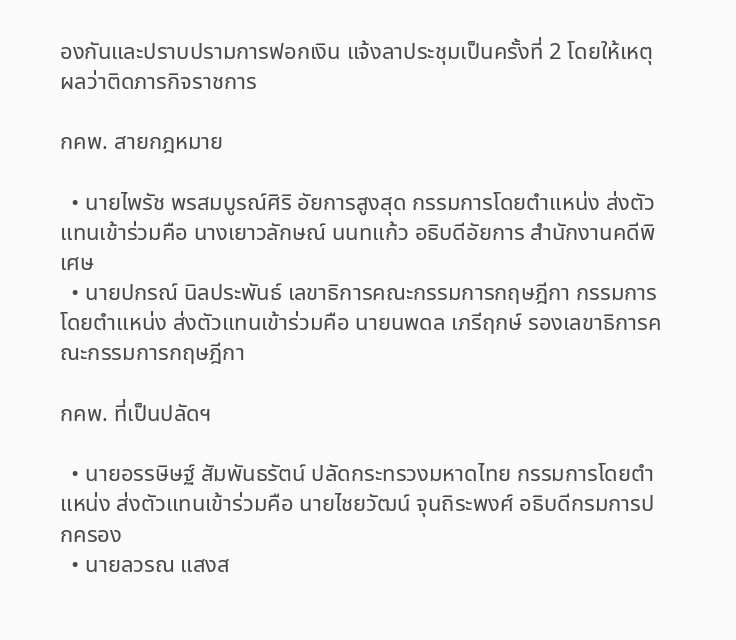องกันและปราบปรามการฟอกเงิน แจ้งลาประชุมเป็นครั้งที่ 2 โดยให้เหตุผลว่าติดภารกิจราชการ

กคพ. สายกฎหมาย

  • นายไพรัช พรสมบูรณ์ศิริ อัยการสูงสุด กรรมการโดยตำแหน่ง ส่งตัวแทนเข้าร่วมคือ นางเยาวลักษณ์ นนทแก้ว อธิบดีอัยการ สำนักงานคดีพิเศษ
  • นายปกรณ์ นิลประพันธ์ เลขาธิการคณะกรรมการกฤษฎีกา กรรมการโดยตำแหน่ง ส่งตัวแทนเข้าร่วมคือ นายนพดล เภรีฤกษ์ รองเลขาธิการคณะกรรมการกฤษฎีกา

กคพ. ที่เป็นปลัดฯ

  • นายอรรษิษฐ์ สัมพันธรัตน์ ปลัดกระทรวงมหาดไทย กรรมการโดยตำแหน่ง ส่งตัวแทนเข้าร่วมคือ นายไชยวัฒน์ จุนถิระพงศ์ อธิบดีกรมการปกครอง
  • นายลวรณ แสงส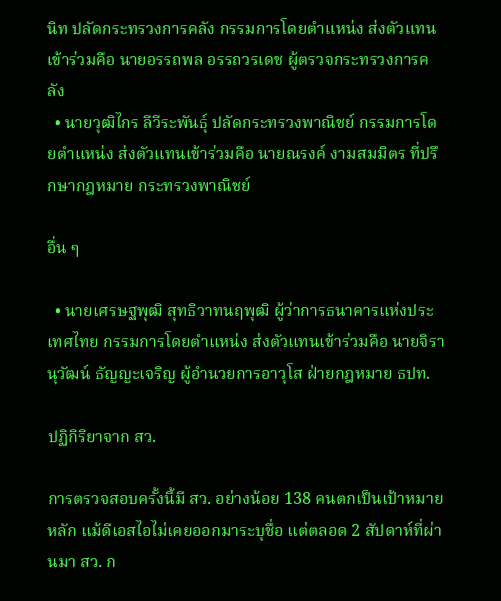นิท ปลัดกระทรวงการคลัง กรรมการโดยตำแหน่ง ส่งตัวแทนเข้าร่วมคือ นายอรรถพล อรรถวรเดช ผู้ตรวจกระทรวงการคลัง
  • นายวุฒิไกร ลีวีระพันธุ์ ปลัดกระทรวงพาณิชย์ กรรมการโดยตำแหน่ง ส่งตัวแทนเข้าร่วมคือ นายณรงค์ งามสมมิตร ที่ปรึกษากฎหมาย กระทรวงพาณิชย์

อื่น ๆ

  • นายเศรษฐพุฒิ สุทธิวาทนฤพุฒิ ผู้ว่าการธนาคารแห่งประเทศไทย กรรมการโดยตำแหน่ง ส่งตัวแทนเข้าร่วมคือ นายจิรานุวัฒน์ ธัญญะเจริญ ผู้อำนวยการอาวุโส ฝ่ายกฎหมาย ธปท.

ปฏิกิริยาจาก สว.

การตรวจสอบครั้งนี้มี สว. อย่างน้อย 138 คนตกเป็นเป้าหมายหลัก แม้ดีเอสไอไม่เคยออกมาระบุชื่อ แต่ตลอด 2 สัปดาห์ที่ผ่านมา สว. ก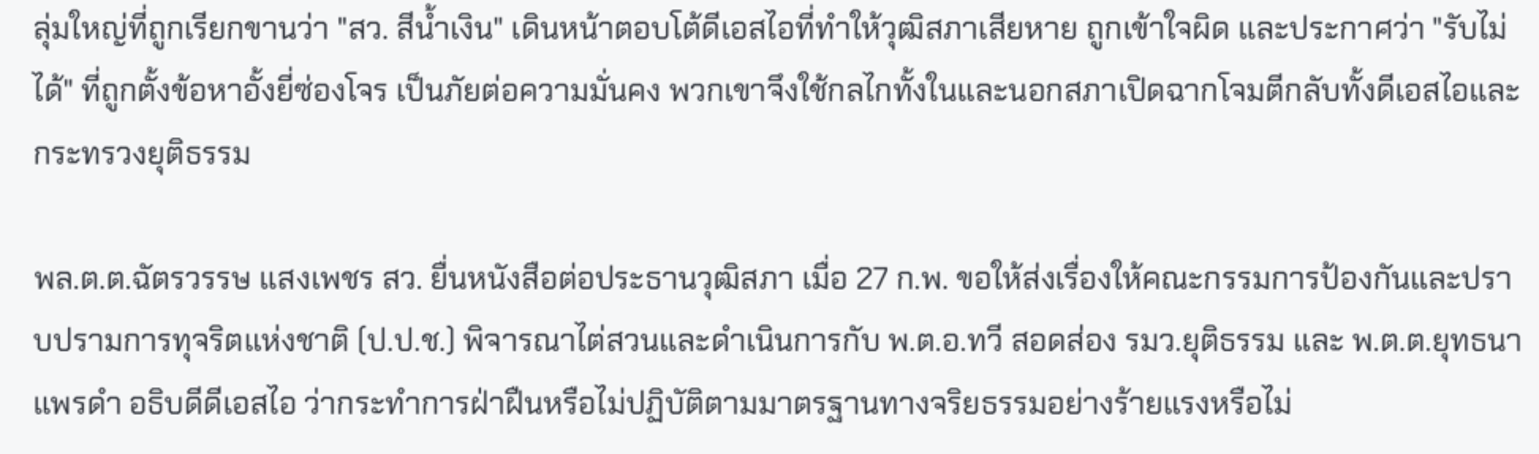ลุ่มใหญ่ที่ถูกเรียกขานว่า "สว. สีน้ำเงิน" เดินหน้าตอบโต้ดีเอสไอที่ทำให้วุฒิสภาเสียหาย ถูกเข้าใจผิด และประกาศว่า "รับไม่ได้" ที่ถูกตั้งข้อหาอั้งยี่ซ่องโจร เป็นภัยต่อความมั่นคง พวกเขาจึงใช้กลไกทั้งในและนอกสภาเปิดฉากโจมตีกลับทั้งดีเอสไอและกระทรวงยุติธรรม

พล.ต.ต.ฉัตรวรรษ แสงเพชร สว. ยื่นหนังสือต่อประธานวุฒิสภา เมื่อ 27 ก.พ. ขอให้ส่งเรื่องให้คณะกรรมการป้องกันและปราบปรามการทุจริตแห่งชาติ (ป.ป.ช.) พิจารณาไต่สวนและดำเนินการกับ พ.ต.อ.ทวี สอดส่อง รมว.ยุติธรรม และ พ.ต.ต.ยุทธนา แพรดำ อธิบดีดีเอสไอ ว่ากระทำการฝ่าฝืนหรือไม่ปฏิบัติตามมาตรฐานทางจริยธรรมอย่างร้ายแรงหรือไม่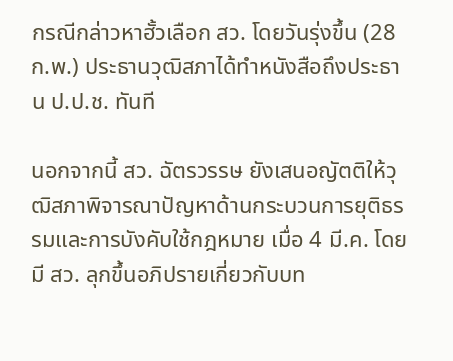กรณีกล่าวหาฮั้วเลือก สว. โดยวันรุ่งขึ้น (28 ก.พ.) ประธานวุฒิสภาได้ทำหนังสือถึงประธาน ป.ป.ช. ทันที

นอกจากนี้ สว. ฉัตรวรรษ ยังเสนอญัตติให้วุฒิสภาพิจารณาปัญหาด้านกระบวนการยุติธรรมและการบังคับใช้กฎหมาย เมื่อ 4 มี.ค. โดยมี สว. ลุกขึ้นอภิปรายเกี่ยวกับบท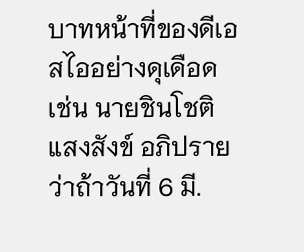บาทหน้าที่ของดีเอสไออย่างดุเดือด เช่น นายชินโชติ แสงสังข์ อภิปรายว่าถ้าวันที่ 6 มี.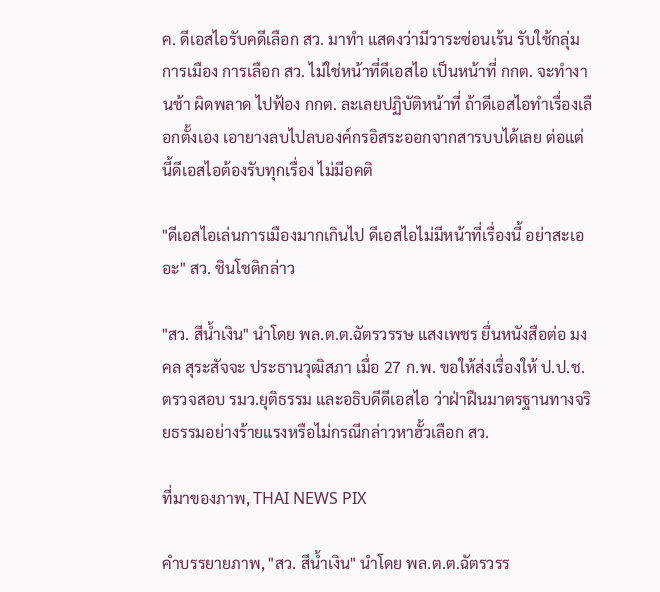ค. ดีเอสไอรับคดีเลือก สว. มาทำ แสดงว่ามีวาระซ่อนเร้น รับใช้กลุ่มการเมือง การเลือก สว. ไม่ใช่หน้าที่ดีเอสไอ เป็นหน้าที่ กกต. จะทำงานช้า ผิดพลาด ไปฟ้อง กกต. ละเลยปฏิบัติหน้าที่ ถ้าดีเอสไอทำเรื่องเลือกตั้งเอง เอายางลบไปลบองค์กรอิสระออกจากสารบบได้เลย ต่อแต่นี้ดีเอสไอต้องรับทุกเรื่อง ไม่มีอคติ

"ดีเอสไอเล่นการเมืองมากเกินไป ดีเอสไอไม่มีหน้าที่เรื่องนี้ อย่าสะเออะ" สว. ชินโชติกล่าว

"สว. สีน้ำเงิน" นำโดย พล.ต.ต.ฉัตรวรรษ แสงเพชร ยื่นหนังสือต่อ มงคล สุระสัจจะ ประธานวุฒิสภา เมื่อ 27 ก.พ. ขอให้ส่งเรื่องให้ ป.ป.ช. ตรวจสอบ รมว.ยุติธรรม และอธิบดีดีเอสไอ ว่าฝ่าฝืนมาตรฐานทางจริยธรรมอย่างร้ายแรงหรือไม่กรณีกล่าวหาฮั้วเลือก สว.

ที่มาของภาพ, THAI NEWS PIX

คำบรรยายภาพ, "สว. สีน้ำเงิน" นำโดย พล.ต.ต.ฉัตรวรร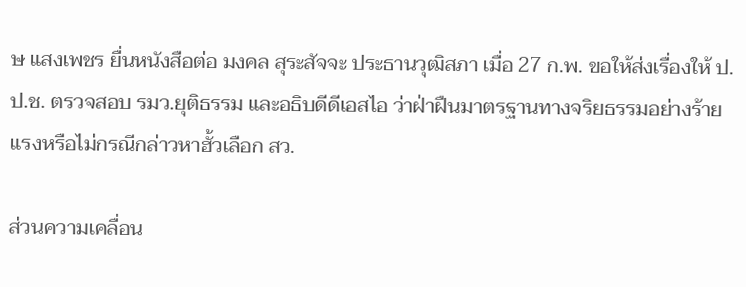ษ แสงเพชร ยื่นหนังสือต่อ มงคล สุระสัจจะ ประธานวุฒิสภา เมื่อ 27 ก.พ. ขอให้ส่งเรื่องให้ ป.ป.ช. ตรวจสอบ รมว.ยุติธรรม และอธิบดีดีเอสไอ ว่าฝ่าฝืนมาตรฐานทางจริยธรรมอย่างร้ายแรงหรือไม่กรณีกล่าวหาฮั้วเลือก สว.

ส่วนความเคลื่อน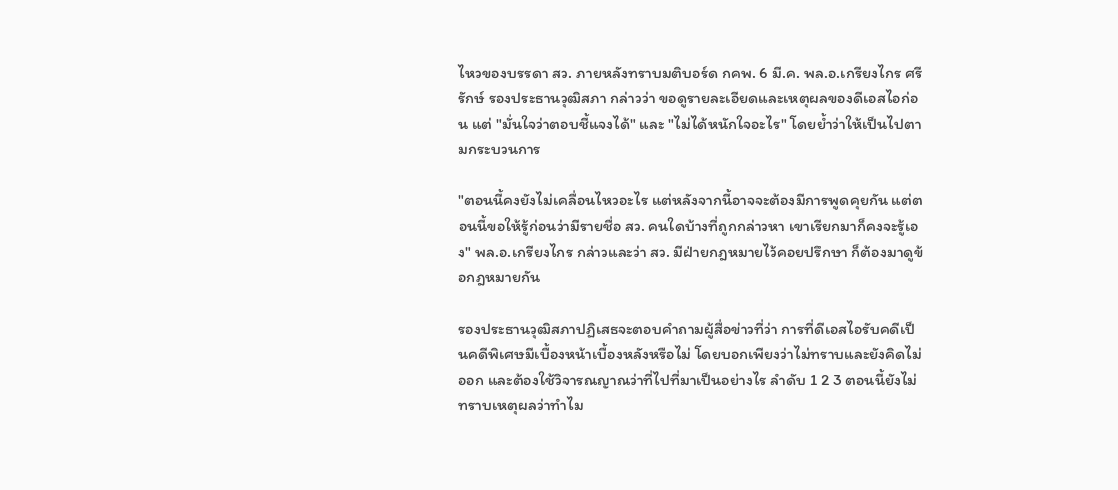ไหวของบรรดา สว. ภายหลังทราบมติบอร์ด กคพ. 6 มี.ค. พล.อ.เกรียงไกร ศรีรักษ์ รองประธานวุฒิสภา กล่าวว่า ขอดูรายละเอียดและเหตุผลของดีเอสไอก่อน แต่ "มั่นใจว่าตอบชี้แจงได้" และ "ไม่ได้หนักใจอะไร" โดยย้ำว่าให้เป็นไปตามกระบวนการ

"ตอนนี้คงยังไม่เคลื่อนไหวอะไร แต่หลังจากนี้อาจจะต้องมีการพูดคุยกัน แต่ตอนนี้ขอให้รู้ก่อนว่ามีรายชื่อ สว. คนใดบ้างที่ถูกกล่าวหา เขาเรียกมาก็คงจะรู้เอง" พล.อ.เกรียงไกร กล่าวและว่า สว. มีฝ่ายกฎหมายไว้คอยปรึกษา ก็ต้องมาดูข้อกฎหมายกัน

รองประธานวุฒิสภาปฏิเสธจะตอบคำถามผู้สื่อข่าวที่ว่า การที่ดีเอสไอรับคดีเป็นคดีพิเศษมีเบื้องหน้าเบื้องหลังหรือไม่ โดยบอกเพียงว่าไม่ทราบและยังคิดไม่ออก และต้องใช้วิจารณญาณว่าที่ไปที่มาเป็นอย่างไร ลำดับ 1 2 3 ตอนนี้ยังไม่ทราบเหตุผลว่าทำไม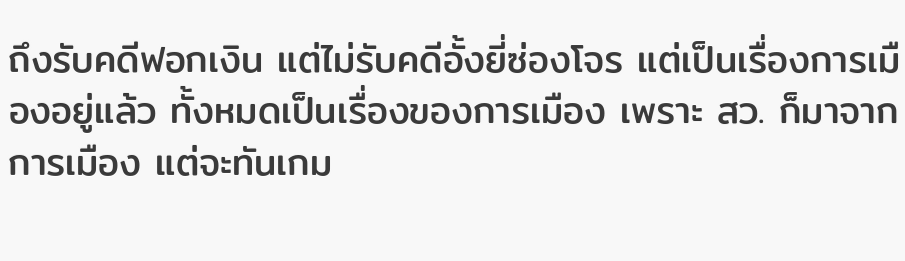ถึงรับคดีฟอกเงิน แต่ไม่รับคดีอั้งยี่ซ่องโจร แต่เป็นเรื่องการเมืองอยู่แล้ว ทั้งหมดเป็นเรื่องของการเมือง เพราะ สว. ก็มาจากการเมือง แต่จะทันเกม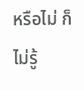หรือไม่ ก็ไม่รู้